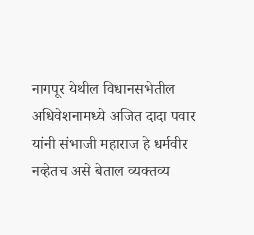नागपूर येथील विधानसभेतील अधिवेशनामध्ये अजित दादा पवार यांनी संभाजी महाराज हे धर्मवीर नव्हेतच असे बेताल व्यक्तव्य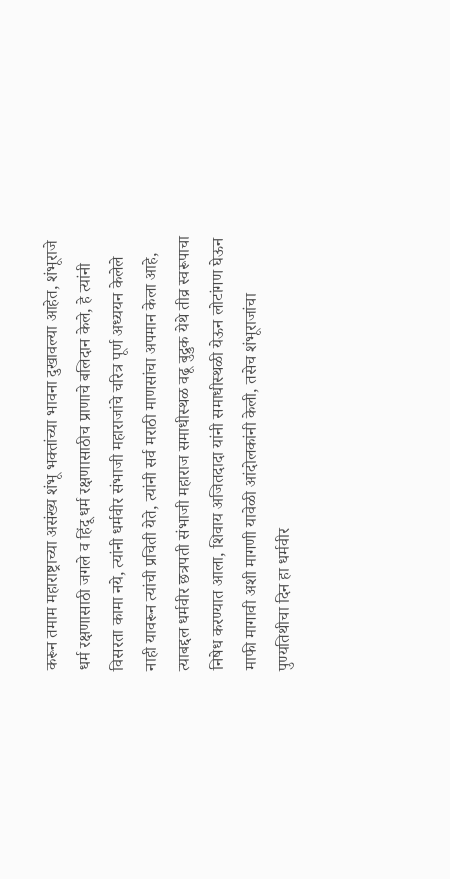करून तमाम महाराष्ट्राच्या असंख्य शंभू भक्तांच्या भावना दुखावल्या आहेत, शंभूराजे धर्म रक्षणासाठी जगले व हिंदू धर्म रक्षणासाठीच प्राणाचे बलिदान केले, हे त्यांनी विसरता कामा नये, त्यांनी धर्मवीर संभाजी महाराजांचे चरित्र पूर्ण अध्ययन केलेले नाही यावरून त्यांची प्रचिती येते, त्यांनी सर्व मराठी माणसांचा अपमान केला आहे, त्याबद्दल धर्मवीर छत्रपती संभाजी महाराज समाधीस्थळ वढू बुद्रुक येथे तीव्र स्वरूपाचा निषेध करण्यात आला, शिवाय अजितदादा यांनी समाधीस्थळी येऊन लोटांगण घेऊन माफी मागावी अशी मागणी यावेळी आंदोलकांनी केली, तसेच शंभूराजांचा पुण्यतिथीचा दिन हा धर्मवीर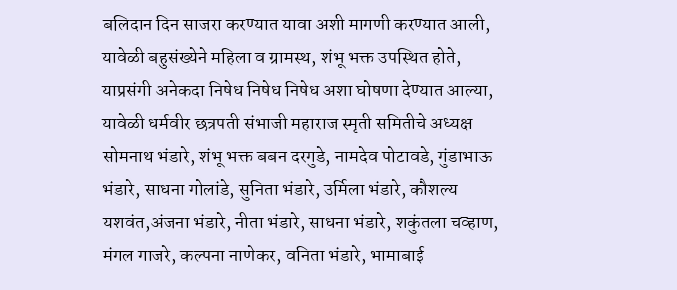बलिदान दिन साजरा करण्यात यावा अशी मागणी करण्यात आली, यावेळी बहुसंख्येने महिला व ग्रामस्थ, शंभू भक्त उपस्थित होते, याप्रसंगी अनेकदा निषेध निषेध निषेध अशा घोषणा देण्यात आल्या,
यावेळी धर्मवीर छत्रपती संभाजी महाराज स्मृती समितीचे अध्यक्ष सोमनाथ भंडारे, शंभू भक्त बबन दरगुडे, नामदेव पोटावडे, गुंडाभाऊ भंडारे, साधना गोलांडे, सुनिता भंडारे, उर्मिला भंडारे, कौशल्य यशवंत,अंजना भंडारे, नीता भंडारे, साधना भंडारे, शकुंतला चव्हाण, मंगल गाजरे, कल्पना नाणेकर, वनिता भंडारे, भामाबाई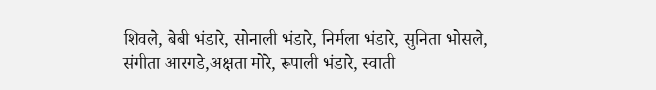शिवले, बेबी भंडारे, सोनाली भंडारे, निर्मला भंडारे, सुनिता भोसले, संगीता आरगडे,अक्षता मोरे, रूपाली भंडारे, स्वाती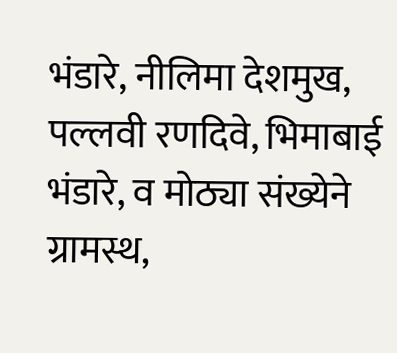भंडारे, नीलिमा देशमुख, पल्लवी रणदिवे, भिमाबाई भंडारे, व मोठ्या संख्येने ग्रामस्थ,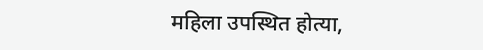महिला उपस्थित होत्या,